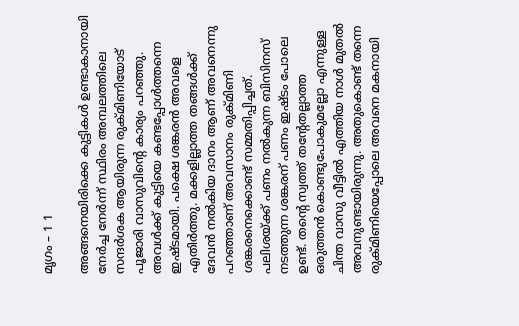മൃഗം – 1 1

അങ്ങനെയിരിക്കെ കുട്ടികള്‍ ഉണ്ടാകാനായി നേര്‍ച്ച നേര്‍ന്ന് സ്ഥിരം അമ്പലത്തിലെ സന്ദര്‍ശക ആയിരുന്ന രുക്മിണിയോട് പൂജാരി വാസുവിന്റെ കാര്യം പറഞ്ഞു. അവള്‍ക്ക് കുട്ടിയെ കണ്ടപ്പോള്‍ത്തന്നെ ഇഷ്ടമായി. പക്ഷെ ശങ്കരന്‍ അവളെ എതിര്‍ത്തു. മക്കളില്ലാത്ത തങ്ങള്‍ക്ക് ദേവന്‍ നല്‍കിയ ദാനം ആണ് അവനെന്നു പറഞ്ഞാണ് അവസാനം രുക്മിണി ശങ്കരനെക്കൊണ്ട് സമ്മതിപ്പിച്ചത്. പലിശയ്ക്ക് പണം നല്‍കുന്ന ബിസിനസ് നടത്തുന്ന ശങ്കരന് പണം ഇഷ്ടം പോലെ ഉണ്ട്. തന്റെ സ്വത്ത് തന്റേതല്ലാത്ത ഒരുത്തന്‍ കൊണ്ടുപോകുമല്ലോ എന്നുള്ള ചിന്ത വാസു വീട്ടില്‍ എത്തിയ നാള്‍ മുതല്‍ അവനുണ്ടായിരുന്നു. അതുകൊണ്ട് തന്നെ രുക്മിണിയെപ്പോലെ അവനെ മകനായി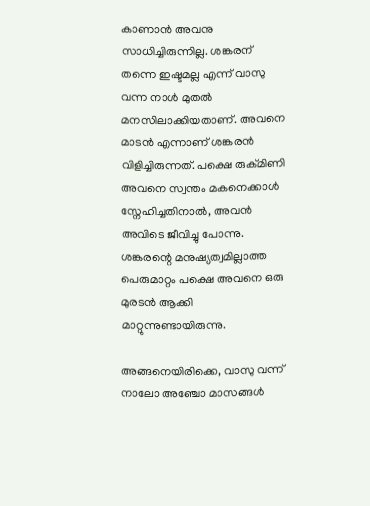കാണാന്‍ അവനു സാധിച്ചിരുന്നില്ല. ശങ്കരന് തന്നെ ഇഷ്ടമല്ല എന്ന് വാസു വന്ന നാള്‍ മുതല്‍ മനസിലാക്കിയതാണ്. അവനെ മാടന്‍ എന്നാണ് ശങ്കരന്‍ വിളിച്ചിരുന്നത്. പക്ഷെ രുക്മിണി അവനെ സ്വന്തം മകനെക്കാള്‍ സ്നേഹിച്ചതിനാല്‍, അവന്‍ അവിടെ ജീവിച്ചു പോന്നു. ശങ്കരന്റെ മനുഷ്യത്വമില്ലാത്ത പെരുമാറ്റം പക്ഷെ അവനെ ഒരു മുരടന്‍ ആക്കി മാറ്റുന്നുണ്ടായിരുന്നു.

അങ്ങനെയിരിക്കെ, വാസു വന്ന് നാലോ അഞ്ചോ മാസങ്ങള്‍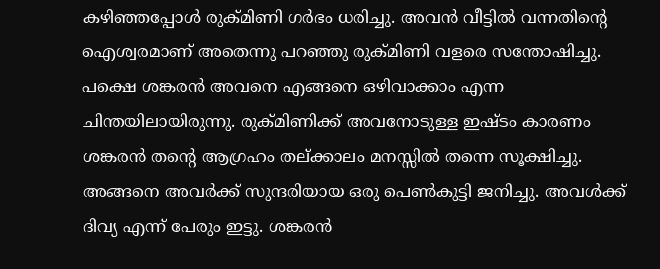കഴിഞ്ഞപ്പോള്‍ രുക്മിണി ഗര്‍ഭം ധരിച്ചു. അവന്‍ വീട്ടില്‍ വന്നതിന്റെ ഐശ്വരമാണ് അതെന്നു പറഞ്ഞു രുക്മിണി വളരെ സന്തോഷിച്ചു. പക്ഷെ ശങ്കരന്‍ അവനെ എങ്ങനെ ഒഴിവാക്കാം എന്ന ചിന്തയിലായിരുന്നു. രുക്മിണിക്ക് അവനോടുള്ള ഇഷ്ടം കാരണം ശങ്കരന്‍ തന്റെ ആഗ്രഹം തല്ക്കാലം മനസ്സില്‍ തന്നെ സൂക്ഷിച്ചു. അങ്ങനെ അവര്‍ക്ക് സുന്ദരിയായ ഒരു പെണ്‍കുട്ടി ജനിച്ചു. അവള്‍ക്ക് ദിവ്യ എന്ന് പേരും ഇട്ടു. ശങ്കരന്‍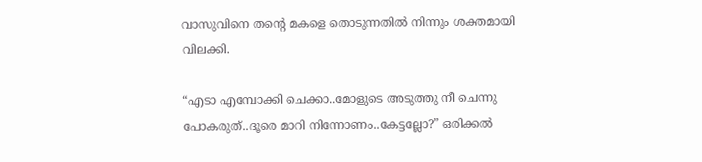വാസുവിനെ തന്റെ മകളെ തൊടുന്നതില്‍ നിന്നും ശക്തമായി വിലക്കി.

“എടാ എമ്പോക്കി ചെക്കാ..മോളുടെ അടുത്തു നീ ചെന്നു പോകരുത്..ദൂരെ മാറി നിന്നോണം..കേട്ടല്ലോ?” ഒരിക്കല്‍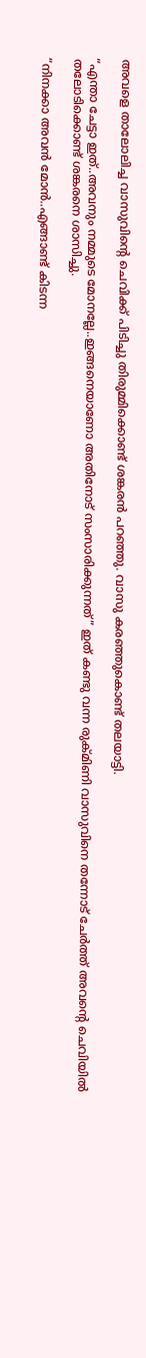അവളെ താലോലിച്ച വാസുവിന്റെ ചെവിക്ക് പിടിച്ചു തിരുമ്മിക്കൊണ്ട് ശങ്കരന്‍ പറഞ്ഞു. വാസു കരഞ്ഞുകൊണ്ട് തലയാട്ടി.

“എന്താ ചേട്ടാ ഇത്..അവനും നമ്മുടെ മോനല്ലേ..ഇങ്ങനെയാണോ അതിനോട് സംസാരിക്കുന്നത്” ഇത് കണ്ടു വന്ന രുക്മിണി വാസുവിനെ തന്നോട് ചേര്‍ത്ത് അവന്റെ ചെവിയില്‍ തലോടിക്കൊണ്ട് ശങ്കരനെ ശാസിച്ചു.

“നിനക്കാ അവന്‍ മോന്‍..എങ്ങാണ്ട് കിടന്ന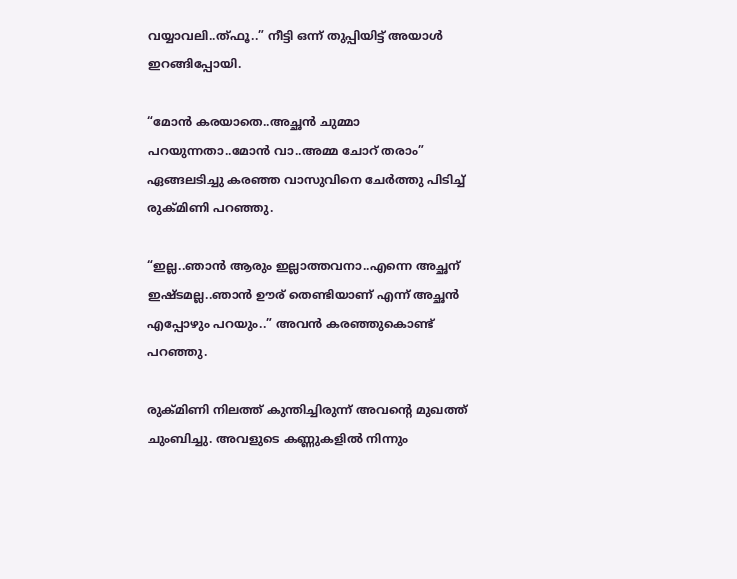വയ്യാവലി..ത്ഫൂ..” നീട്ടി ഒന്ന് തുപ്പിയിട്ട് അയാള്‍ ഇറങ്ങിപ്പോയി.

“മോന്‍ കരയാതെ..അച്ഛന്‍ ചുമ്മാ പറയുന്നതാ..മോന്‍ വാ..അമ്മ ചോറ് തരാം” ഏങ്ങലടിച്ചു കരഞ്ഞ വാസുവിനെ ചേര്‍ത്തു പിടിച്ച് രുക്മിണി പറഞ്ഞു.

“ഇല്ല..ഞാന്‍ ആരും ഇല്ലാത്തവനാ..എന്നെ അച്ഛന് ഇഷ്ടമല്ല..ഞാന്‍ ഊര് തെണ്ടിയാണ് എന്ന് അച്ഛന്‍ എപ്പോഴും പറയും..” അവന്‍ കരഞ്ഞുകൊണ്ട് പറഞ്ഞു.

രുക്മിണി നിലത്ത് കുന്തിച്ചിരുന്ന് അവന്റെ മുഖത്ത് ചുംബിച്ചു. അവളുടെ കണ്ണുകളില്‍ നിന്നും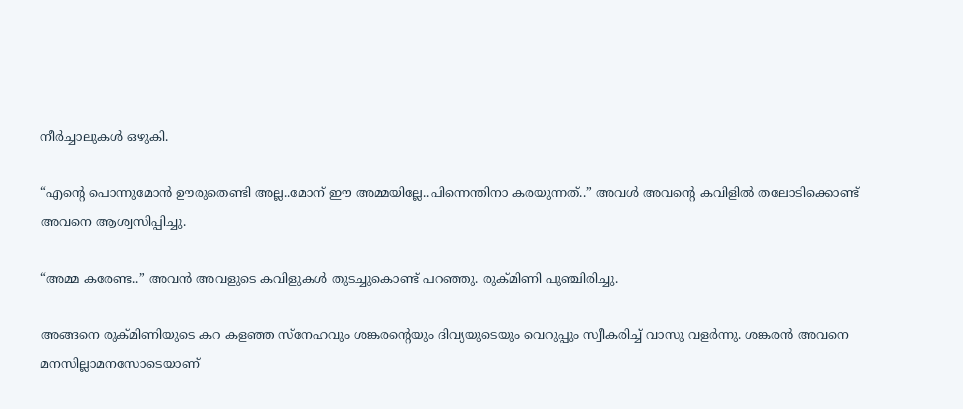നീര്‍ച്ചാലുകള്‍ ഒഴുകി.

“എന്റെ പൊന്നുമോന്‍ ഊരുതെണ്ടി അല്ല..മോന് ഈ അമ്മയില്ലേ..പിന്നെന്തിനാ കരയുന്നത്..” അവള്‍ അവന്റെ കവിളില്‍ തലോടിക്കൊണ്ട് അവനെ ആശ്വസിപ്പിച്ചു.

“അമ്മ കരേണ്ട..” അവന്‍ അവളുടെ കവിളുകള്‍ തുടച്ചുകൊണ്ട് പറഞ്ഞു. രുക്മിണി പുഞ്ചിരിച്ചു.

അങ്ങനെ രുക്മിണിയുടെ കറ കളഞ്ഞ സ്നേഹവും ശങ്കരന്റെയും ദിവ്യയുടെയും വെറുപ്പും സ്വീകരിച്ച് വാസു വളര്‍ന്നു. ശങ്കരന്‍ അവനെ മനസില്ലാമനസോടെയാണ്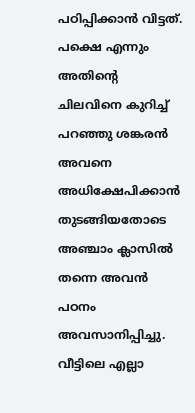പഠിപ്പിക്കാന്‍ വിട്ടത്. പക്ഷെ എന്നും അതിന്റെ ചിലവിനെ കുറിച്ച് പറഞ്ഞു ശങ്കരന്‍ അവനെ അധിക്ഷേപിക്കാന്‍ തുടങ്ങിയതോടെ അഞ്ചാം ക്ലാസില്‍ തന്നെ അവന്‍ പഠനം അവസാനിപ്പിച്ചു. വീട്ടിലെ എല്ലാ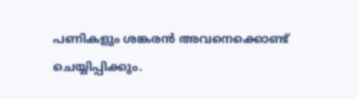പണികളും ശങ്കരന്‍ അവനെക്കൊണ്ട് ചെയ്യിപ്പിക്കും.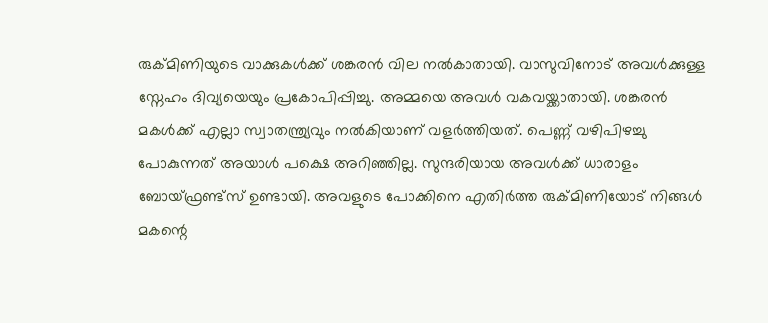രുക്മിണിയുടെ വാക്കുകള്‍ക്ക് ശങ്കരന്‍ വില നല്‍കാതായി. വാസുവിനോട് അവള്‍ക്കുള്ള സ്നേഹം ദിവ്യയെയും പ്രകോപിപ്പിച്ചു. അമ്മയെ അവള്‍ വകവയ്ക്കാതായി. ശങ്കരന്‍ മകള്‍ക്ക് എല്ലാ സ്വാതന്ത്ര്യവും നല്‍കിയാണ്‌ വളര്‍ത്തിയത്. പെണ്ണ് വഴിപിഴച്ചു പോകുന്നത് അയാള്‍ പക്ഷെ അറിഞ്ഞില്ല. സുന്ദരിയായ അവള്‍ക്ക് ധാരാളം ബോയ്‌ഫ്രണ്ട്സ് ഉണ്ടായി. അവളുടെ പോക്കിനെ എതിര്‍ത്ത രുക്മിണിയോട് നിങ്ങള്‍ മകന്റെ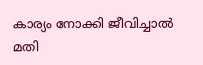കാര്യം നോക്കി ജീവിച്ചാല്‍ മതി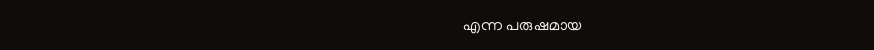എന്ന പരുഷമായ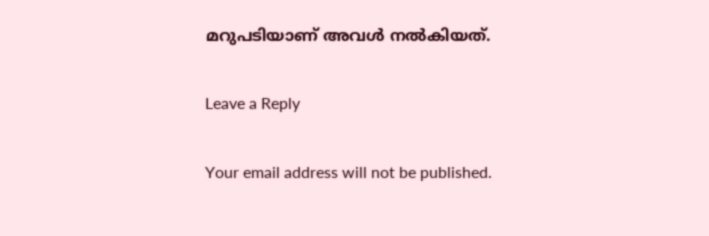മറുപടിയാണ്‌ അവള്‍ നല്‍കിയത്.

Leave a Reply

Your email address will not be published.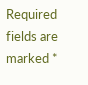Required fields are marked *